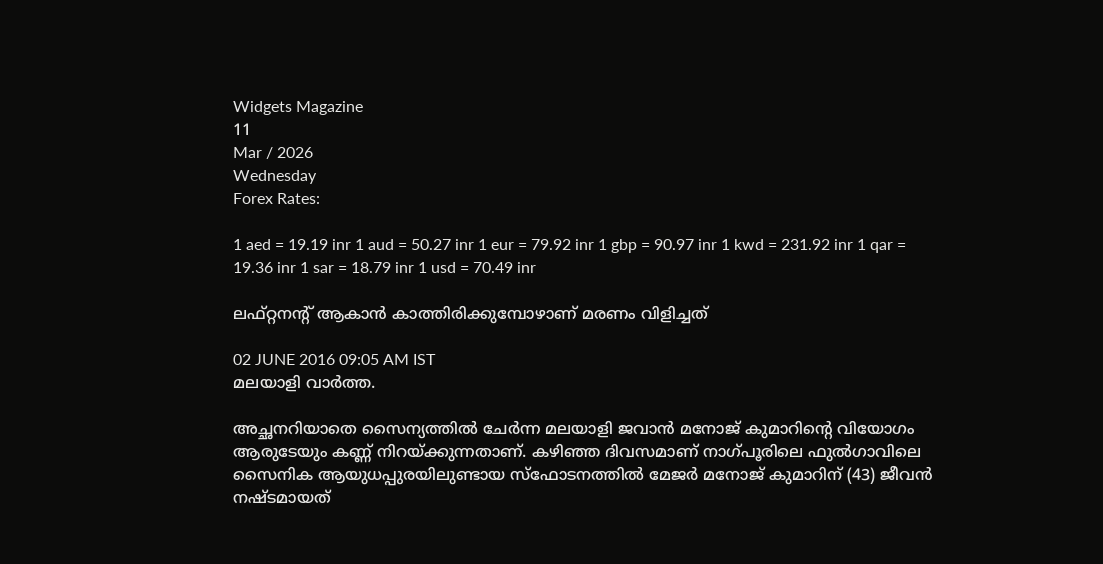Widgets Magazine
11
Mar / 2026
Wednesday
Forex Rates:

1 aed = 19.19 inr 1 aud = 50.27 inr 1 eur = 79.92 inr 1 gbp = 90.97 inr 1 kwd = 231.92 inr 1 qar = 19.36 inr 1 sar = 18.79 inr 1 usd = 70.49 inr

ലഫ്റ്റനന്റ് ആകാന്‍ കാത്തിരിക്കുമ്പോഴാണ് മരണം വിളിച്ചത്

02 JUNE 2016 09:05 AM IST
മലയാളി വാര്‍ത്ത.

അച്ഛനറിയാതെ സൈന്യത്തില്‍ ചേര്‍ന്ന മലയാളി ജവാന്‍ മനോജ് കുമാറിന്റെ വിയോഗം ആരുടേയും കണ്ണ് നിറയ്ക്കുന്നതാണ്. കഴിഞ്ഞ ദിവസമാണ് നാഗ്പൂരിലെ ഫുല്‍ഗാവിലെ സൈനിക ആയുധപ്പുരയിലുണ്ടായ സ്‌ഫോടനത്തില്‍ മേജര്‍ മനോജ് കുമാറിന് (43) ജീവന്‍ നഷ്ടമായത്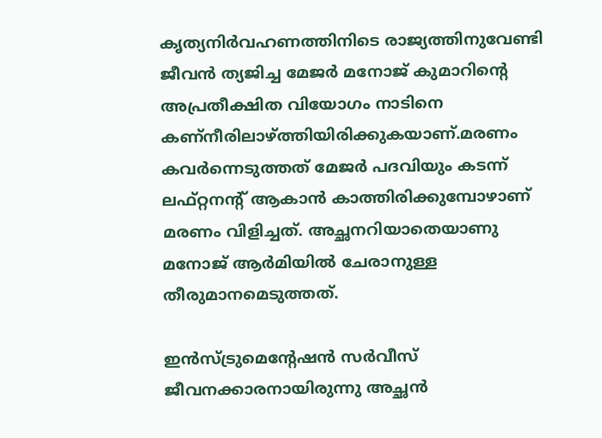കൃത്യനിര്‍വഹണത്തിനിടെ രാജ്യത്തിനുവേണ്ടി ജീവന്‍ ത്യജിച്ച മേജര്‍ മനോജ് കുമാറിന്റെ അപ്രതീക്ഷിത വിയോഗം നാടിനെ കണ്‌നീരിലാഴ്ത്തിയിരിക്കുകയാണ്.മരണം കവര്‍ന്നെടുത്തത് മേജര്‍ പദവിയും കടന്ന് ലഫ്റ്റനന്റ് ആകാന്‍ കാത്തിരിക്കുമ്പോഴാണ് മരണം വിളിച്ചത്. അച്ഛനറിയാതെയാണു മനോജ് ആര്‍മിയില്‍ ചേരാനുള്ള തീരുമാനമെടുത്തത്.

ഇന്‍സ്ട്രുമെന്റേഷന്‍ സര്‍വീസ് ജീവനക്കാരനായിരുന്നു അച്ഛന്‍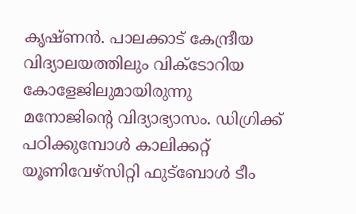കൃഷ്ണന്‍. പാലക്കാട് കേന്ദ്രീയ വിദ്യാലയത്തിലും വിക്ടോറിയ കോളേജിലുമായിരുന്നു മനോജിന്റെ വിദ്യാഭ്യാസം. ഡിഗ്രിക്ക് പഠിക്കുമ്പോള്‍ കാലിക്കറ്റ് യൂണിവേഴ്‌സിറ്റി ഫുട്‌ബോള്‍ ടീം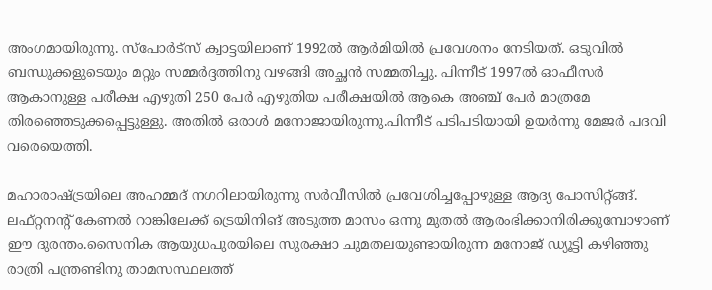അംഗമായിരുന്നു. സ്‌പോര്‍ട്‌സ് ക്വാട്ടയിലാണ് 1992ല്‍ ആര്‍മിയില്‍ പ്രവേശനം നേടിയത്. ഒടുവില്‍ ബന്ധുക്കളുടെയും മറ്റും സമ്മര്‍ദ്ദത്തിനു വഴങ്ങി അച്ഛന്‍ സമ്മതിച്ചു. പിന്നീട് 1997ല്‍ ഓഫീസര്‍ ആകാനുള്ള പരീക്ഷ എഴുതി 250 പേര്‍ എഴുതിയ പരീക്ഷയില്‍ ആകെ അഞ്ച് പേര്‍ മാത്രമേ തിരഞ്ഞെടുക്കപ്പെട്ടുള്ളു. അതില്‍ ഒരാള്‍ മനോജായിരുന്നു.പിന്നീട് പടിപടിയായി ഉയര്‍ന്നു മേജര്‍ പദവി വരെയെത്തി.

മഹാരാഷ്ട്രയിലെ അഹമ്മദ് നഗറിലായിരുന്നു സര്‍വീസില്‍ പ്രവേശിച്ചപ്പോഴുള്ള ആദ്യ പോസിറ്റ്ങ്ങ്. ലഫ്റ്റനന്റ് കേണല്‍ റാങ്കിലേക്ക് ട്രെയിനിങ് അടുത്ത മാസം ഒന്നു മുതല്‍ ആരംഭിക്കാനിരിക്കുമ്പോഴാണ് ഈ ദുരന്തം.സൈനിക ആയുധപുരയിലെ സുരക്ഷാ ചുമതലയുണ്ടായിരുന്ന മനോജ് ഡ്യൂട്ടി കഴിഞ്ഞു രാത്രി പന്ത്രണ്ടിനു താമസസ്ഥലത്ത്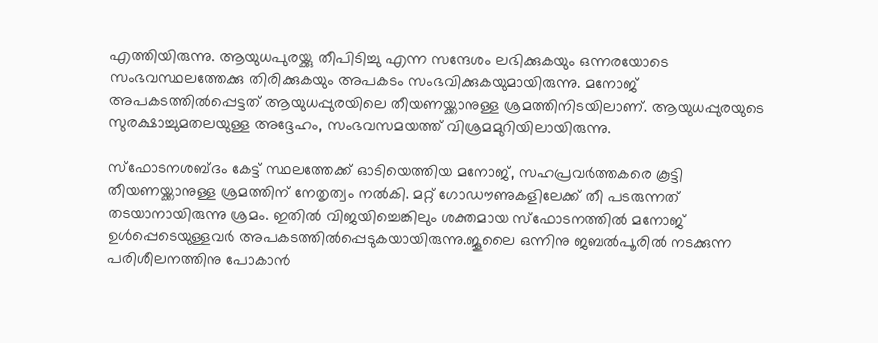എത്തിയിരുന്നു. ആയുധപുരയ്ക്കു തീപിടിച്ചു എന്ന സന്ദേശം ലഭിക്കുകയും ഒന്നരയോടെ സംഭവസ്ഥലത്തേക്കു തിരിക്കുകയും അപകടം സംഭവിക്കുകയുമായിരുന്നു. മനോജ് അപകടത്തില്‍പ്പെട്ടത് ആയുധപ്പുരയിലെ തീയണയ്ക്കാനുള്ള ശ്രമത്തിനിടയിലാണ്. ആയുധപ്പുരയുടെ സുരക്ഷാച്ചുമതലയുള്ള അദ്ദേഹം, സംഭവസമയത്ത് വിശ്രമമുറിയിലായിരുന്നു.

സ്‌ഫോടനശബ്ദം കേട്ട് സ്ഥലത്തേക്ക് ഓടിയെത്തിയ മനോജ്, സഹപ്രവര്‍ത്തകരെ കൂട്ടി തീയണയ്ക്കാനുള്ള ശ്രമത്തിന് നേതൃത്വം നല്‍കി. മറ്റ് ഗോഡൗണുകളിലേക്ക് തീ പടരുന്നത് തടയാനായിരുന്നു ശ്രമം. ഇതില്‍ വിജയിച്ചെങ്കിലും ശക്തമായ സ്‌ഫോടനത്തില്‍ മനോജ് ഉള്‍പ്പെടെയുള്ളവര്‍ അപകടത്തില്‍പ്പെടുകയായിരുന്നു.ജൂലൈ ഒന്നിനു ജബല്‍പൂരില്‍ നടക്കുന്ന പരിശീലനത്തിനു പോകാന്‍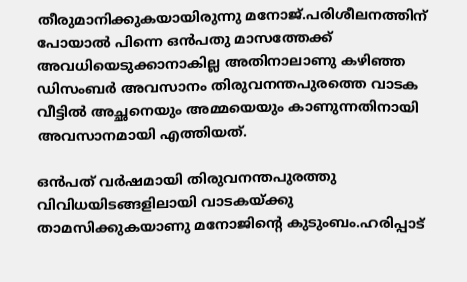തീരുമാനിക്കുകയായിരുന്നു മനോജ്.പരിശീലനത്തിന് പോയാല്‍ പിന്നെ ഒന്‍പതു മാസത്തേക്ക് അവധിയെടുക്കാനാകില്ല അതിനാലാണു കഴിഞ്ഞ ഡിസംബര്‍ അവസാനം തിരുവനന്തപുരത്തെ വാടക വീട്ടില്‍ അച്ഛനെയും അമ്മയെയും കാണുന്നതിനായി അവസാനമായി എത്തിയത്.

ഒന്‍പത് വര്‍ഷമായി തിരുവനന്തപുരത്തു വിവിധയിടങ്ങളിലായി വാടകയ്ക്കു താമസിക്കുകയാണു മനോജിന്റെ കുടുംബം.ഹരിപ്പാട്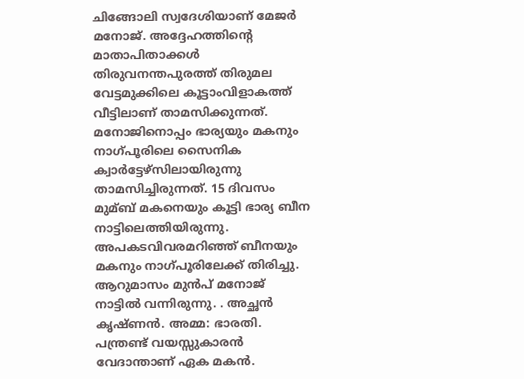ചിങ്ങോലി സ്വദേശിയാണ് മേജര്‍ മനോജ്. അദ്ദേഹത്തിന്റെ മാതാപിതാക്കള്‍ തിരുവനന്തപുരത്ത് തിരുമല വേട്ടമുക്കിലെ കൂട്ടാംവിളാകത്ത് വീട്ടിലാണ് താമസിക്കുന്നത്. മനോജിനൊപ്പം ഭാര്യയും മകനും നാഗ്പൂരിലെ സൈനിക ക്വാര്‍ട്ടേഴ്‌സിലായിരുന്നു താമസിച്ചിരുന്നത്. 15 ദിവസം മുമ്ബ് മകനെയും കൂട്ടി ഭാര്യ ബീന നാട്ടിലെത്തിയിരുന്നു. അപകടവിവരമറിഞ്ഞ് ബീനയും മകനും നാഗ്പൂരിലേക്ക് തിരിച്ചു. ആറുമാസം മുന്‍പ് മനോജ് നാട്ടില്‍ വന്നിരുന്നു. . അച്ഛന്‍ കൃഷ്ണന്‍. അമ്മ: ഭാരതി. പന്ത്രണ്ട് വയസ്സുകാരന്‍ വേദാന്താണ് ഏക മകന്‍.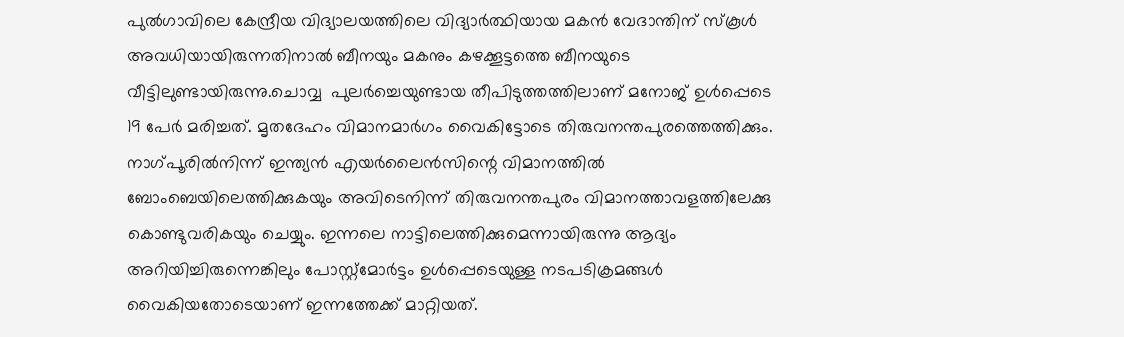പുല്‍ഗാവിലെ കേന്ദ്രീയ വിദ്യാലയത്തിലെ വിദ്യാര്‍ത്ഥിയായ മകന്‍ വേദാന്തിന് സ്‌കൂള്‍ അവധിയായിരുന്നതിനാല്‍ ബീനയും മകനും കഴക്കൂട്ടത്തെ ബീനയുടെ വീട്ടിലുണ്ടായിരുന്നു.ചൊവ്വ  പുലര്‍ച്ചെയുണ്ടായ തീപിടുത്തത്തിലാണ് മനോജ് ഉള്‍പ്പെടെ 19 പേര്‍ മരിച്ചത്. മൃതദേഹം വിമാനമാര്‍ഗം വൈകിട്ടോടെ തിരുവനന്തപുരത്തെത്തിക്കും. നാഗ്പൂരില്‍നിന്ന് ഇന്ത്യന്‍ എയര്‍ലൈന്‍സിന്റെ വിമാനത്തില്‍ ബോംബെയിലെത്തിക്കുകയും അവിടെനിന്ന് തിരുവനന്തപുരം വിമാനത്താവളത്തിലേക്കു കൊണ്ടുവരികയും ചെയ്യും. ഇന്നലെ നാട്ടിലെത്തിക്കുമെന്നായിരുന്നു ആദ്യം അറിയിച്ചിരുന്നെങ്കിലും പോസ്റ്റ്‌മോര്‍ട്ടം ഉള്‍പ്പെടെയുള്ള നടപടിക്രമങ്ങള്‍ വൈകിയതോടെയാണ് ഇന്നത്തേക്ക് മാറ്റിയത്.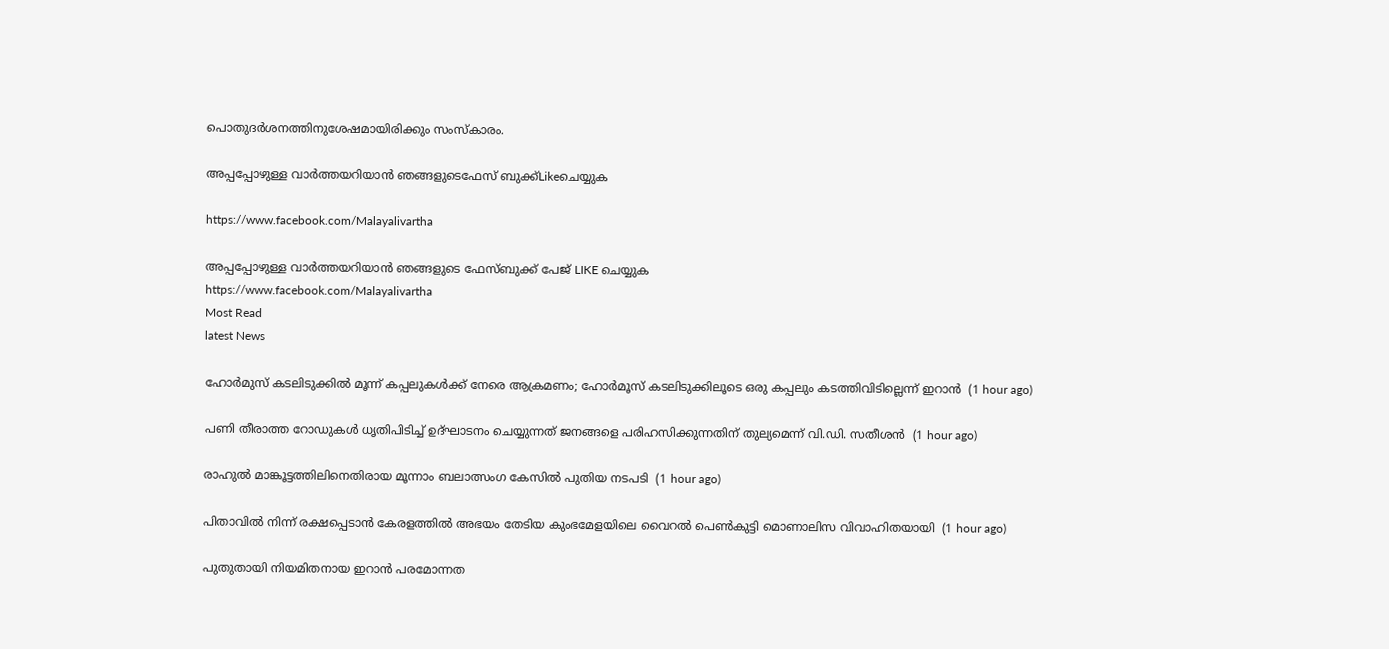പൊതുദര്‍ശനത്തിനുശേഷമായിരിക്കും സംസ്‌കാരം.

അപ്പപ്പോഴുള്ള വാര്‍ത്തയറിയാന്‍ ഞങ്ങളുടെഫേസ്‌ ബുക്ക്‌Likeചെയ്യുക

https://www.facebook.com/Malayalivartha

അപ്പപ്പോഴുള്ള വാര്‍ത്തയറിയാന്‍ ഞങ്ങളുടെ ഫേസ്‌ബുക്ക്‌ പേജ് LIKE ചെയ്യുക
https://www.facebook.com/Malayalivartha
Most Read
latest News

ഹോര്‍മുസ് കടലിടുക്കില്‍ മൂന്ന് കപ്പലുകള്‍ക്ക് നേരെ ആക്രമണം; ഹോര്‍മൂസ് കടലിടുക്കിലൂടെ ഒരു കപ്പലും കടത്തിവിടില്ലെന്ന് ഇറാന്‍  (1 hour ago)

പണി തീരാത്ത റോഡുകള്‍ ധൃതിപിടിച്ച് ഉദ്ഘാടനം ചെയ്യുന്നത് ജനങ്ങളെ പരിഹസിക്കുന്നതിന് തുല്യമെന്ന് വി.ഡി. സതീശന്‍  (1 hour ago)

രാഹുൽ മാങ്കൂട്ടത്തിലിനെതിരായ മൂന്നാം ബലാത്സംഗ കേസിൽ പുതിയ നടപടി  (1 hour ago)

പിതാവിൽ നിന്ന് ര‍ക്ഷപ്പെടാൻ കേരളത്തിൽ അഭയം തേടിയ കുംഭമേളയിലെ വൈറൽ പെൺകുട്ടി മൊണാലിസ വിവാഹിതയായി  (1 hour ago)

പുതുതായി നിയമിതനായ ഇറാൻ പരമോന്നത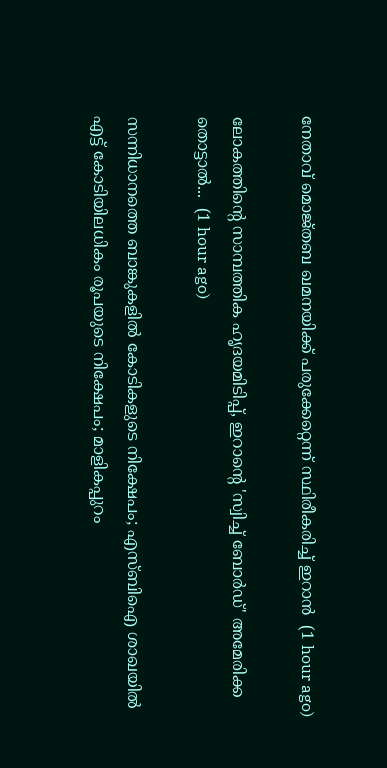നേതാവ് മൊജ്തബ ഖമനയിക്ക് പരുക്കേറ്റെന്ന് സ്ഥിരീകരിച്ച് ഇറാന്‍  (1 hour ago)

ലോകത്തിന്റെ സാമ്പത്തിക ഹൃദയമിടിപ്പ്, ഇറാന്റെ 'സ്വിച്ച് ബോർഡ്' അമേരിക്ക തൊട്ടാൽ...  (1 hour ago)

സന്നിധാനത്തെ ബാങ്കുകളില്‍ കോടികളുടെ നിക്ഷേപം; എസ്ബിഐ ശാഖയില്‍ എട്ട് കോടിയിലധികം രൂപയുടെ നിക്ഷേപം; മാളികപ്പുറം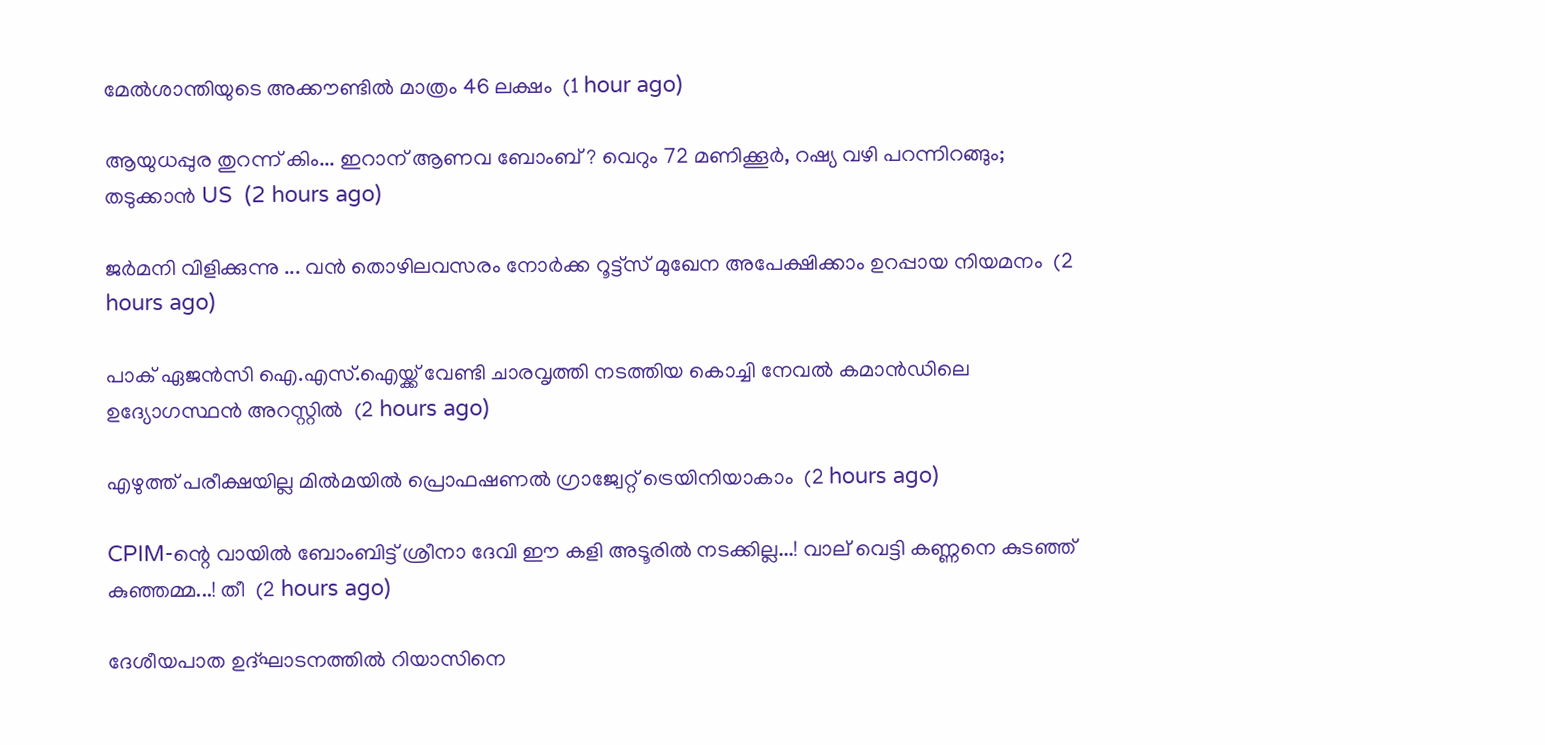മേല്‍ശാന്തിയുടെ അക്കൗണ്ടില്‍ മാത്രം 46 ലക്ഷം  (1 hour ago)

ആയുധപ്പുര തുറന്ന് കിം... ഇറാന് ആണവ ബോംബ് ? വെറും 72 മണിക്കൂര്‍, റഷ്യ വഴി പറന്നിറങ്ങും; തടുക്കാന്‍ US  (2 hours ago)

ജർമനി വിളിക്കുന്നു ... വൻ തൊഴിലവസരം നോര്‍ക്ക റൂട്ട്സ് മുഖേന അപേക്ഷിക്കാം ഉറപ്പായ നിയമനം  (2 hours ago)

പാക് ഏജന്‍സി ഐ.എസ്.ഐയ്ക്ക് വേണ്ടി ചാരവൃത്തി നടത്തിയ കൊച്ചി നേവല്‍ കമാന്‍ഡിലെ ഉദ്യോഗസ്ഥന്‍ അറസ്റ്റില്‍  (2 hours ago)

എഴുത്ത് പരീക്ഷയില്ല മില്‍മയില്‍ പ്രൊഫഷണല്‍ ഗ്രാജ്വേറ്റ് ട്രെയിനിയാകാം  (2 hours ago)

CPIM-ന്റെ വായിൽ ബോംബിട്ട് ശ്രീനാ ദേവി ഈ കളി അടൂരിൽ നടക്കില്ല...! വാല് വെട്ടി കണ്ണനെ കുടഞ്ഞ് കുഞ്ഞമ്മ...! തീ  (2 hours ago)

ദേശീയപാത ഉദ്ഘാടനത്തില്‍ റിയാസിനെ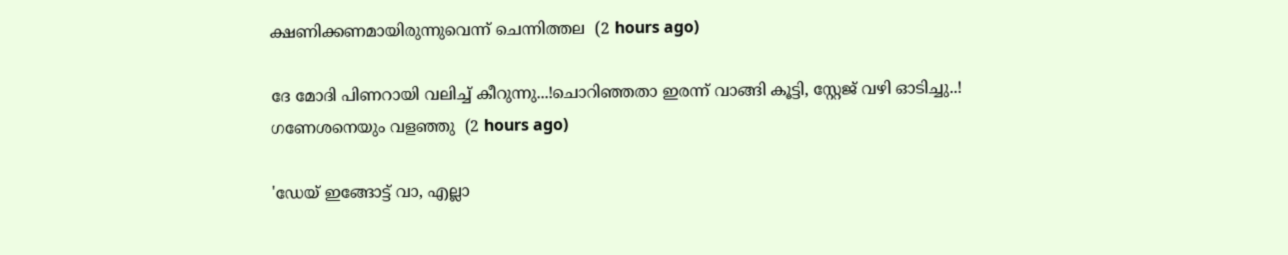ക്ഷണിക്കണമായിരുന്നുവെന്ന് ചെന്നിത്തല  (2 hours ago)

ദേ മോദി പിണറായി വലിച്ച് കീറുന്നു...!ചൊറിഞ്ഞതാ ഇരന്ന് വാങ്ങി കൂട്ടി, സ്റ്റേജ് വഴി ഓടിച്ചു..! ഗണേശനെയും വളഞ്ഞു  (2 hours ago)

'ഡേയ് ഇങ്ങോട്ട് വാ, എല്ലാ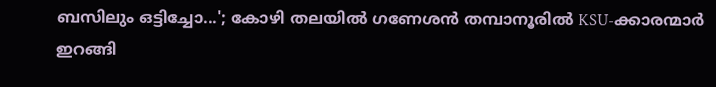ബസിലും ഒട്ടിച്ചോ...'; കോഴി തലയിൽ ഗണേശൻ തമ്പാനൂരിൽ KSU-ക്കാരന്മാർ ഇറങ്ങി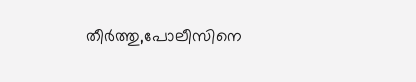തീർത്തു,പോലീസിനെ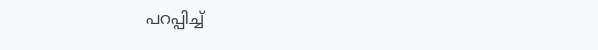പറപ്പിച്ച്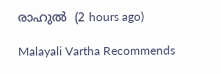രാഹുൽ  (2 hours ago)

Malayali Vartha Recommends